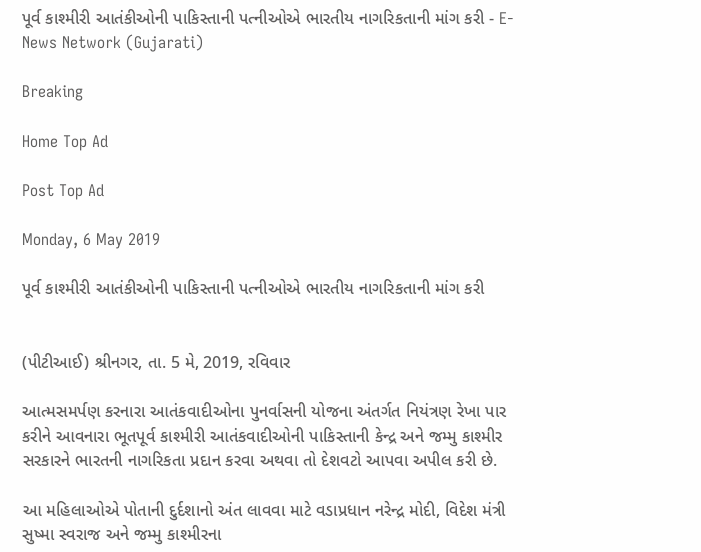પૂર્વ કાશ્મીરી આતંકીઓની પાકિસ્તાની પત્નીઓએ ભારતીય નાગરિકતાની માંગ કરી - E-News Network (Gujarati)

Breaking

Home Top Ad

Post Top Ad

Monday, 6 May 2019

પૂર્વ કાશ્મીરી આતંકીઓની પાકિસ્તાની પત્નીઓએ ભારતીય નાગરિકતાની માંગ કરી


(પીટીઆઈ) શ્રીનગર, તા. 5 મે, 2019, રવિવાર

આત્મસમર્પણ કરનારા આતંકવાદીઓના પુનર્વાસની યોજના અંતર્ગત નિયંત્રણ રેખા પાર કરીને આવનારા ભૂતપૂર્વ કાશ્મીરી આતંકવાદીઓની પાકિસ્તાની કેન્દ્ર અને જમ્મુ કાશ્મીર સરકારને ભારતની નાગરિકતા પ્રદાન કરવા અથવા તો દેશવટો આપવા અપીલ કરી છે.

આ મહિલાઓએ પોતાની દુર્દશાનો અંત લાવવા માટે વડાપ્રધાન નરેન્દ્ર મોદી, વિદેશ મંત્રી સુષ્મા સ્વરાજ અને જમ્મુ કાશ્મીરના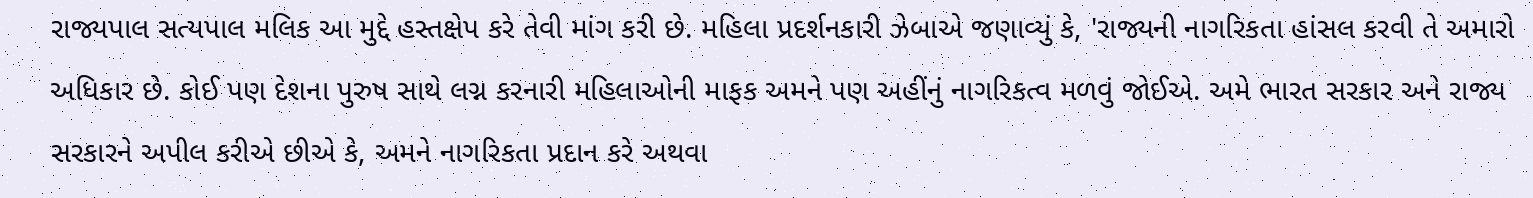રાજ્યપાલ સત્યપાલ મલિક આ મુદ્દે હસ્તક્ષેપ કરે તેવી માંગ કરી છે. મહિલા પ્રદર્શનકારી ઝેબાએ જણાવ્યું કે, 'રાજ્યની નાગરિકતા હાંસલ કરવી તે અમારો અધિકાર છે. કોઈ પણ દેશના પુરુષ સાથે લગ્ન કરનારી મહિલાઓની માફક અમને પણ અહીંનું નાગરિકત્વ મળવું જોઈએ. અમે ભારત સરકાર અને રાજ્ય સરકારને અપીલ કરીએ છીએ કે, અમને નાગરિકતા પ્રદાન કરે અથવા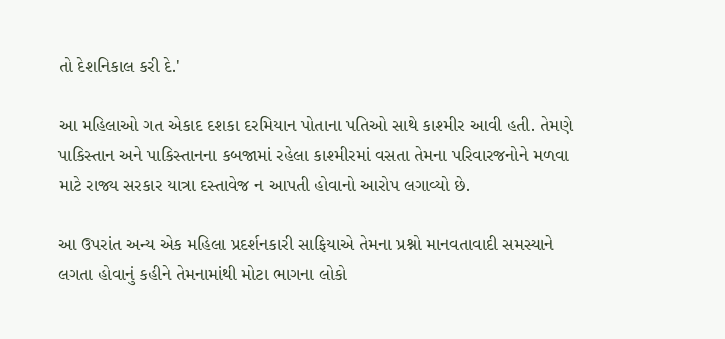તો દેશનિકાલ કરી દે.'

આ મહિલાઓ ગત એકાદ દશકા દરમિયાન પોતાના પતિઓ સાથે કાશ્મીર આવી હતી. તેમણે પાકિસ્તાન અને પાકિસ્તાનના કબજામાં રહેલા કાશ્મીરમાં વસતા તેમના પરિવારજનોને મળવા માટે રાજ્ય સરકાર યાત્રા દસ્તાવેજ ન આપતી હોવાનો આરોપ લગાવ્યો છે.

આ ઉપરાંત અન્ય એક મહિલા પ્રદર્શનકારી સાફિયાએ તેમના પ્રશ્નો માનવતાવાદી સમસ્યાને લગતા હોવાનું કહીને તેમનામાંથી મોટા ભાગના લોકો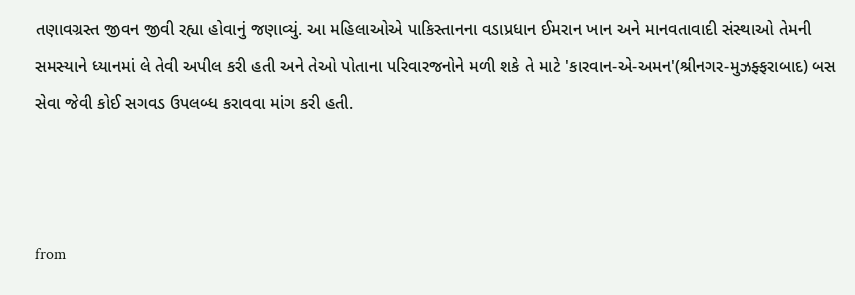તણાવગ્રસ્ત જીવન જીવી રહ્યા હોવાનું જણાવ્યું. આ મહિલાઓએ પાકિસ્તાનના વડાપ્રધાન ઈમરાન ખાન અને માનવતાવાદી સંસ્થાઓ તેમની સમસ્યાને ધ્યાનમાં લે તેવી અપીલ કરી હતી અને તેઓ પોતાના પરિવારજનોને મળી શકે તે માટે 'કારવાન-એ-અમન'(શ્રીનગર-મુઝફ્ફરાબાદ) બસ સેવા જેવી કોઈ સગવડ ઉપલબ્ધ કરાવવા માંગ કરી હતી.



from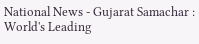National News - Gujarat Samachar : World's Leading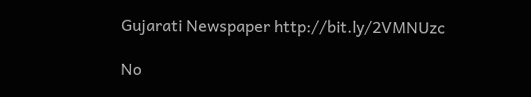Gujarati Newspaper http://bit.ly/2VMNUzc

No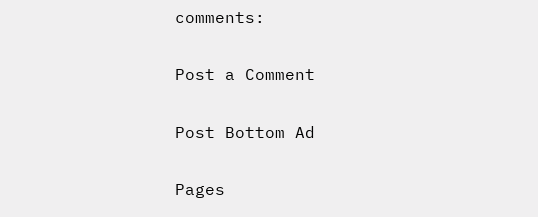comments:

Post a Comment

Post Bottom Ad

Pages